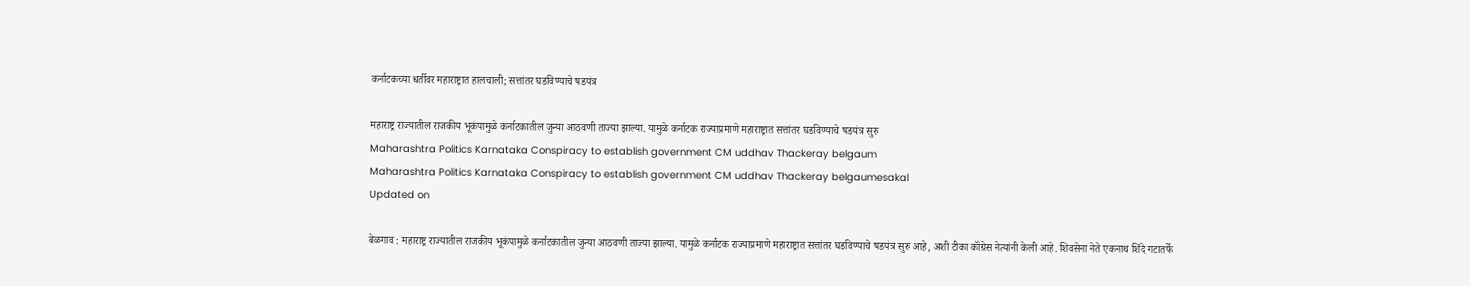कर्नाटकच्या धर्तीवर महाराष्ट्रात हालचाली; सत्तांतर घडविण्याचे षडयंत्र

महाराष्ट्र राज्यातील राजकीय भूकंपामुळे कर्नाटकातील जुन्या आठवणी ताज्या झाल्या. यामुळे कर्नाटक राज्याप्रमाणे महाराष्ट्रात सत्तांतर घडविण्याचे षडयंत्र सुरु
Maharashtra Politics Karnataka Conspiracy to establish government CM uddhav Thackeray belgaum
Maharashtra Politics Karnataka Conspiracy to establish government CM uddhav Thackeray belgaumesakal
Updated on

बेळगाव : महाराष्ट्र राज्यातील राजकीय भूकंपामुळे कर्नाटकातील जुन्या आठवणी ताज्या झाल्या. यामुळे कर्नाटक राज्याप्रमाणे महाराष्ट्रात सत्तांतर घडविण्याचे षडयंत्र सुरु आहे, अशी टीका कॉंग्रेस नेत्यांनी केली आहे. शिवसेना नेते एकनाथ शिंदे गटातर्फे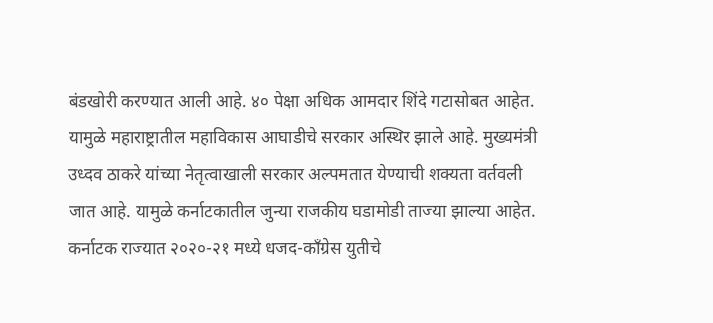बंडखोरी करण्यात आली आहे. ४० पेक्षा अधिक आमदार शिंदे गटासोबत आहेत. यामुळे महाराष्ट्रातील महाविकास आघाडीचे सरकार अस्थिर झाले आहे. मुख्यमंत्री उध्दव ठाकरे यांच्या नेतृत्वाखाली सरकार अल्पमतात येण्याची शक्यता वर्तवली जात आहे. यामुळे कर्नाटकातील जुन्या राजकीय घडामोडी ताज्या झाल्या आहेत. कर्नाटक राज्यात २०२०-२१ मध्ये धजद-कॉंग्रेस युतीचे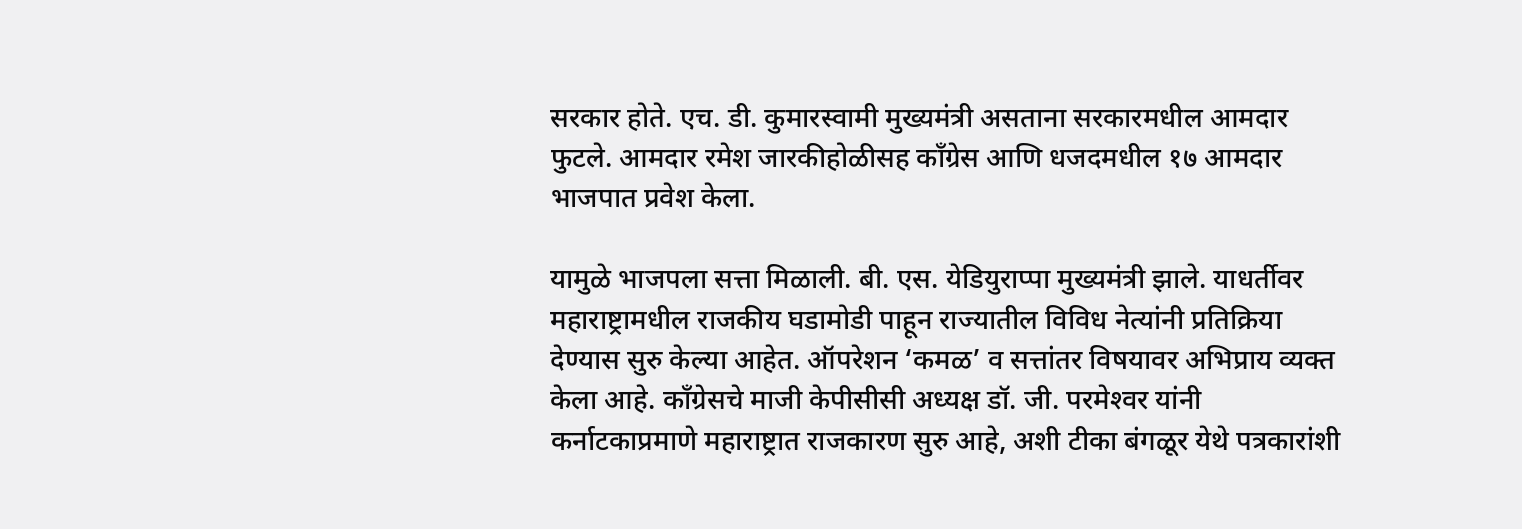सरकार होते. एच. डी. कुमारस्वामी मुख्यमंत्री असताना सरकारमधील आमदार फुटले. आमदार रमेश जारकीहोळीसह कॉंग्रेस आणि धजदमधील १७ आमदार भाजपात प्रवेश केला.

यामुळे भाजपला सत्ता मिळाली. बी. एस. येडियुराप्पा मुख्यमंत्री झाले. याधर्तीवर महाराष्ट्रामधील राजकीय घडामोडी पाहून राज्यातील विविध नेत्यांनी प्रतिक्रिया देण्यास सुरु केल्या आहेत. ऑपरेशन ‘कमळ’ व सत्तांतर विषयावर अभिप्राय व्यक्त केला आहे. कॉंग्रेसचे माजी केपीसीसी अध्यक्ष डॉ. जी. परमेश्‍वर यांनी कर्नाटकाप्रमाणे महाराष्ट्रात राजकारण सुरु आहे, अशी टीका बंगळूर येथे पत्रकारांशी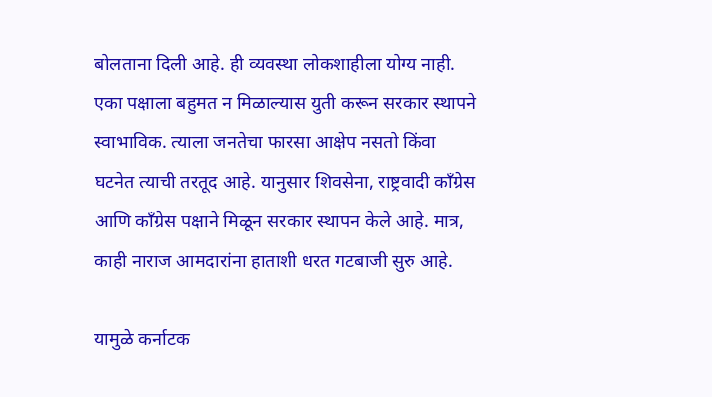बोलताना दिली आहे. ही व्यवस्था लोकशाहीला योग्य नाही. एका पक्षाला बहुमत न मिळाल्यास युती करून सरकार स्थापने स्वाभाविक. त्याला जनतेचा फारसा आक्षेप नसतो किंवा घटनेत त्याची तरतूद आहे. यानुसार शिवसेना, राष्ट्रवादी कॉंग्रेस आणि कॉंग्रेस पक्षाने मिळून सरकार स्थापन केले आहे. मात्र, काही नाराज आमदारांना हाताशी धरत गटबाजी सुरु आहे.

यामुळे कर्नाटक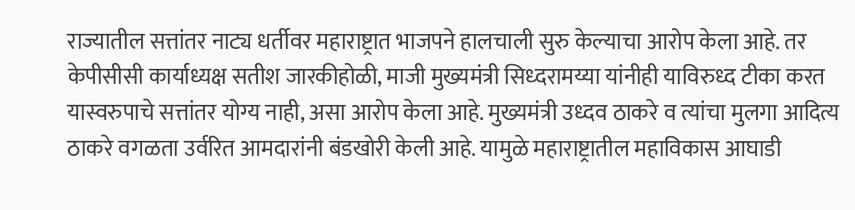राज्यातील सत्तांतर नाट्य धर्तीवर महाराष्ट्रात भाजपने हालचाली सुरु केल्याचा आरोप केला आहे. तर केपीसीसी कार्याध्यक्ष सतीश जारकीहोळी, माजी मुख्यमंत्री सिध्दरामय्या यांनीही याविरुध्द टीका करत यास्वरुपाचे सत्तांतर योग्य नाही, असा आरोप केला आहे. मुख्यमंत्री उध्दव ठाकरे व त्यांचा मुलगा आदित्य ठाकरे वगळता उर्वरित आमदारांनी बंडखोरी केली आहे. यामुळे महाराष्ट्रातील महाविकास आघाडी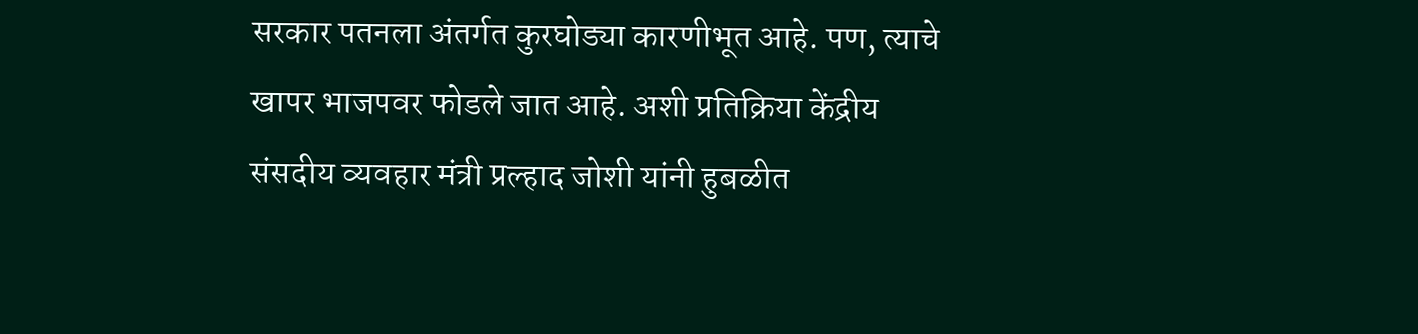सरकार पतनला अंतर्गत कुरघोड्या कारणीभूत आहे. पण, त्याचे खापर भाजपवर फोडले जात आहे. अशी प्रतिक्रिया केंद्रीय संसदीय व्यवहार मंत्री प्रल्हाद जोशी यांनी हुबळीत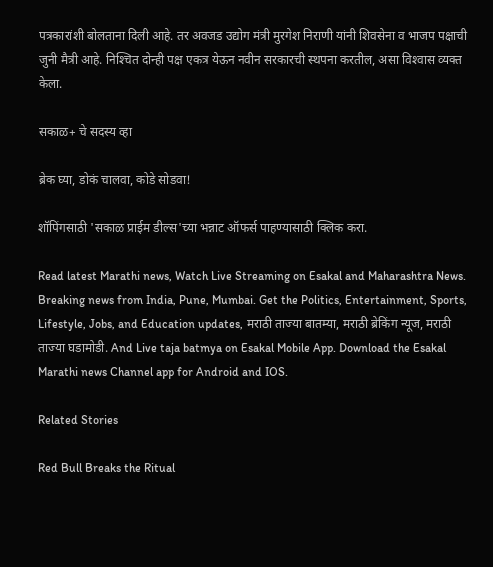पत्रकारांशी बोलताना दिली आहे. तर अवजड उद्योग मंत्री मुरगेश निराणी यांनी शिवसेना व भाजप पक्षाची जुनी मैत्री आहे. निश्‍चित दोन्ही पक्ष एकत्र येऊन नवीन सरकारची स्थपना करतील, असा विश्‍वास व्यक्त केला.

सकाळ+ चे सदस्य व्हा

ब्रेक घ्या, डोकं चालवा, कोडे सोडवा!

शॉपिंगसाठी 'सकाळ प्राईम डील्स'च्या भन्नाट ऑफर्स पाहण्यासाठी क्लिक करा.

Read latest Marathi news, Watch Live Streaming on Esakal and Maharashtra News. Breaking news from India, Pune, Mumbai. Get the Politics, Entertainment, Sports, Lifestyle, Jobs, and Education updates, मराठी ताज्या बातम्या, मराठी ब्रेकिंग न्यूज, मराठी ताज्या घडामोडी. And Live taja batmya on Esakal Mobile App. Download the Esakal Marathi news Channel app for Android and IOS.

Related Stories

Red Bull Breaks the Ritual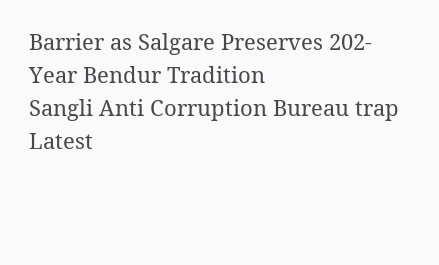Barrier as Salgare Preserves 202-Year Bendur Tradition
Sangli Anti Corruption Bureau trap
Latest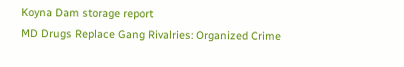Koyna Dam storage report
MD Drugs Replace Gang Rivalries: Organized Crime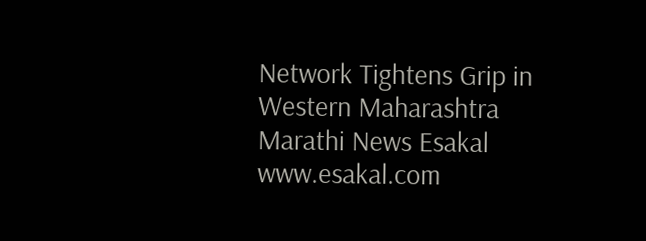Network Tightens Grip in Western Maharashtra
Marathi News Esakal
www.esakal.com